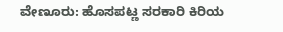ವೇಣೂರು: ಹೊಸಪಟ್ಣ ಸರಕಾರಿ ಕಿರಿಯ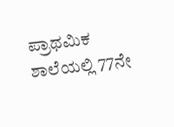ಪ್ರಾಥಮಿಕ ಶಾಲೆಯಲ್ಲಿ 77ನೇ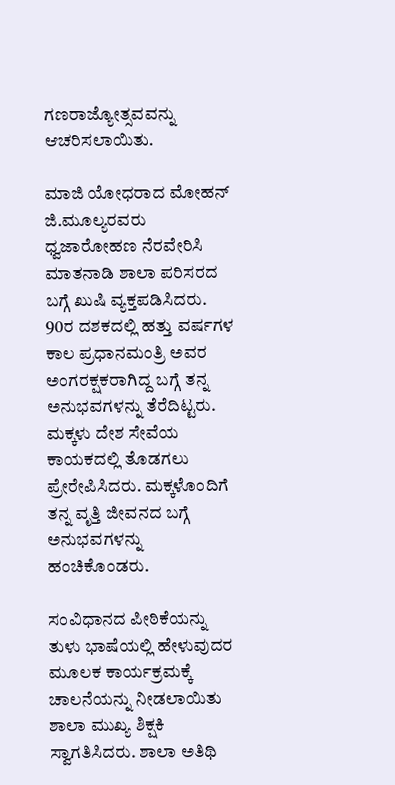ಗಣರಾಜ್ಯೋತ್ಸವವನ್ನು ಆಚರಿಸಲಾಯಿತು.

ಮಾಜಿ ಯೋಧರಾದ ಮೋಹನ್ ಜಿ.ಮೂಲ್ಯರವರು ಧ್ವಜಾರೋಹಣ ನೆರವೇರಿಸಿ ಮಾತನಾಡಿ ಶಾಲಾ ಪರಿಸರದ ಬಗ್ಗೆ ಖುಷಿ ವ್ಯಕ್ತಪಡಿಸಿದರು. 90ರ ದಶಕದಲ್ಲಿ ಹತ್ತು ವರ್ಷಗಳ ಕಾಲ ಪ್ರಧಾನಮಂತ್ರಿ ಅವರ ಅಂಗರಕ್ಷಕರಾಗಿದ್ದ ಬಗ್ಗೆ ತನ್ನ ಅನುಭವಗಳನ್ನು ತೆರೆದಿಟ್ಟರು. ಮಕ್ಕಳು ದೇಶ ಸೇವೆಯ ಕಾಯಕದಲ್ಲಿ ತೊಡಗಲು ಪ್ರೇರೇಪಿಸಿದರು. ಮಕ್ಕಳೊಂದಿಗೆ ತನ್ನ ವೃತ್ತಿ ಜೀವನದ ಬಗ್ಗೆ ಅನುಭವಗಳನ್ನು ಹಂಚಿಕೊಂಡರು.

ಸಂವಿಧಾನದ ಪೀಠಿಕೆಯನ್ನು ತುಳು ಭಾಷೆಯಲ್ಲಿ ಹೇಳುವುದರ ಮೂಲಕ ಕಾರ್ಯಕ್ರಮಕ್ಕೆ ಚಾಲನೆಯನ್ನು ನೀಡಲಾಯಿತು
ಶಾಲಾ ಮುಖ್ಯ ಶಿಕ್ಷಕಿ ಸ್ವಾಗತಿಸಿದರು. ಶಾಲಾ ಅತಿಥಿ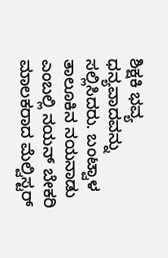ಶಿಕ್ಷಕಿ ಭವ್ಯ ಧನ್ಯವಾದವನ್ನು ಸಲ್ಲಿಸಿದರು. ಬಂಟ್ವಾಳ ತಾಲೂಕಿನ ನಯನಾಡು ಎಂಬಲ್ಲಿ ನಯನ್ ಬೇಕರಿ ಮಾಲಕರಾದ ಮೆಲ್ವಿಸ್ಟರ್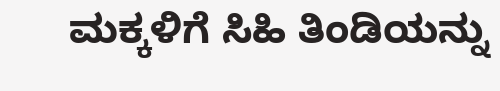ಮಕ್ಕಳಿಗೆ ಸಿಹಿ ತಿಂಡಿಯನ್ನು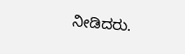ನೀಡಿದರು.